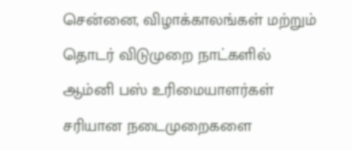சென்னை, விழாக்காலங்கள் மற்றும் தொடர் விடுமுறை நாட்களில் ஆம்னி பஸ் உரிமையாளர்கள் சரியான நடைமுறைகளை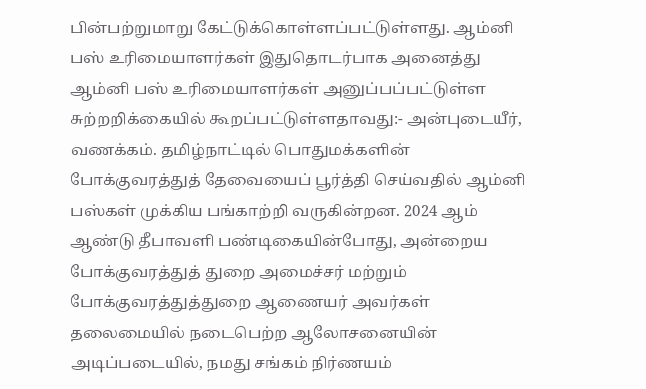பின்பற்றுமாறு கேட்டுக்கொள்ளப்பட்டுள்ளது. ஆம்னி பஸ் உரிமையாளர்கள் இதுதொடர்பாக அனைத்து ஆம்னி பஸ் உரிமையாளர்கள் அனுப்பப்பட்டுள்ள சுற்றறிக்கையில் கூறப்பட்டுள்ளதாவது:- அன்புடையீர், வணக்கம். தமிழ்நாட்டில் பொதுமக்களின் போக்குவரத்துத் தேவையைப் பூர்த்தி செய்வதில் ஆம்னி பஸ்கள் முக்கிய பங்காற்றி வருகின்றன. 2024 ஆம் ஆண்டு தீபாவளி பண்டிகையின்போது, அன்றைய போக்குவரத்துத் துறை அமைச்சர் மற்றும் போக்குவரத்துத்துறை ஆணையர் அவர்கள் தலைமையில் நடைபெற்ற ஆலோசனையின் அடிப்படையில், நமது சங்கம் நிர்ணயம்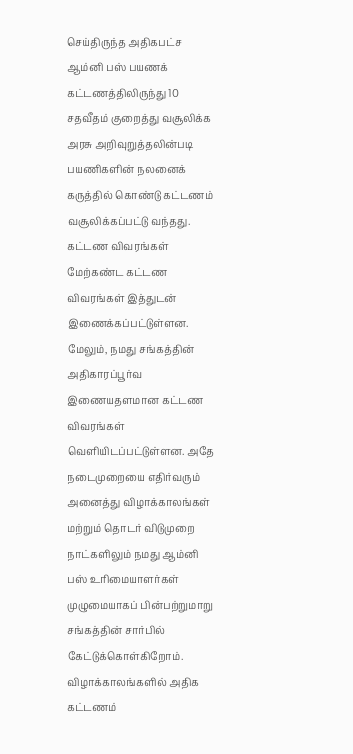செய்திருந்த அதிகபட்ச ஆம்னி பஸ் பயணக் கட்டணத்திலிருந்து 10 சதவீதம் குறைத்து வசூலிக்க அரசு அறிவுறுத்தலின்படி பயணிகளின் நலனைக் கருத்தில் கொண்டு கட்டணம் வசூலிக்கப்பட்டு வந்தது. கட்டண விவரங்கள் மேற்கண்ட கட்டண விவரங்கள் இத்துடன் இணைக்கப்பட்டுள்ளன. மேலும், நமது சங்கத்தின் அதிகாரப்பூர்வ இணையதளமான கட்டண விவரங்கள் வெளியிடப்பட்டுள்ளன. அதே நடைமுறையை எதிர்வரும் அனைத்து விழாக்காலங்கள் மற்றும் தொடர் விடுமுறை நாட்களிலும் நமது ஆம்னி பஸ் உரிமையாளர்கள் முழுமையாகப் பின்பற்றுமாறு சங்கத்தின் சார்பில் கேட்டுக்கொள்கிறோம். விழாக்காலங்களில் அதிக கட்டணம்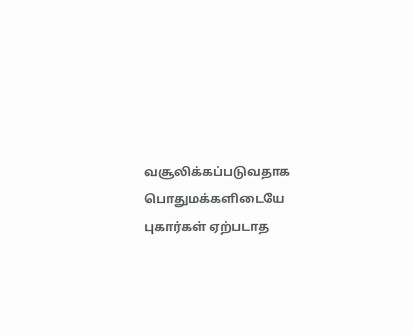வசூலிக்கப்படுவதாக பொதுமக்களிடையே புகார்கள் ஏற்படாத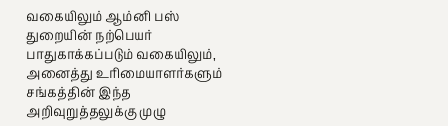வகையிலும் ஆம்னி பஸ் துறையின் நற்பெயர் பாதுகாக்கப்படும் வகையிலும், அனைத்து உரிமையாளர்களும் சங்கத்தின் இந்த அறிவுறுத்தலுக்கு முழு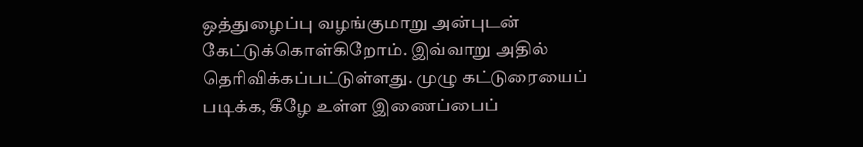ஒத்துழைப்பு வழங்குமாறு அன்புடன் கேட்டுக்கொள்கிறோம். இவ்வாறு அதில் தெரிவிக்கப்பட்டுள்ளது. முழு கட்டுரையைப் படிக்க, கீழே உள்ள இணைப்பைப்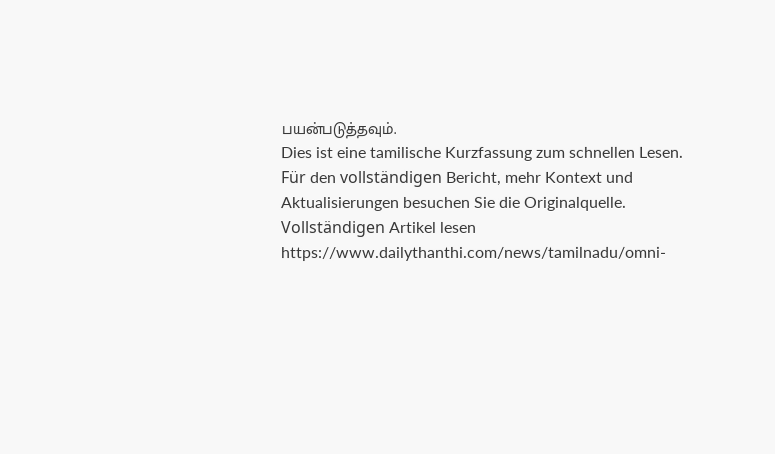பயன்படுத்தவும்.
Dies ist eine tamilische Kurzfassung zum schnellen Lesen. Für den vollständigen Bericht, mehr Kontext und Aktualisierungen besuchen Sie die Originalquelle.
Vollständigen Artikel lesen
https://www.dailythanthi.com/news/tamilnadu/omni-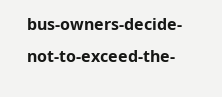bus-owners-decide-not-to-exceed-the-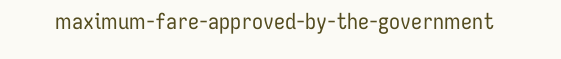maximum-fare-approved-by-the-government